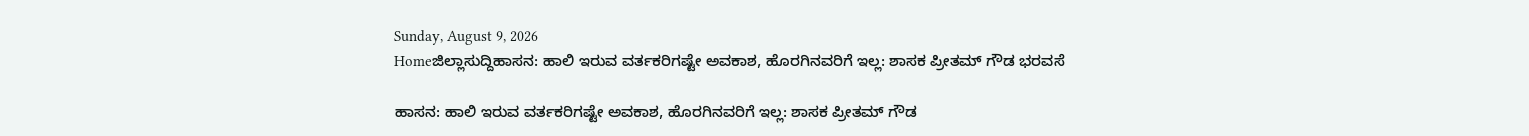Sunday, August 9, 2026
Homeಜಿಲ್ಲಾಸುದ್ದಿಹಾಸನ: ಹಾಲಿ ಇರುವ ವರ್ತಕರಿಗಷ್ಟೇ ಅವಕಾಶ, ಹೊರಗಿನವರಿಗೆ ಇಲ್ಲ: ಶಾಸಕ ಪ್ರೀತಮ್ ಗೌಡ ಭರವಸೆ

ಹಾಸನ: ಹಾಲಿ ಇರುವ ವರ್ತಕರಿಗಷ್ಟೇ ಅವಕಾಶ, ಹೊರಗಿನವರಿಗೆ ಇಲ್ಲ: ಶಾಸಕ ಪ್ರೀತಮ್ ಗೌಡ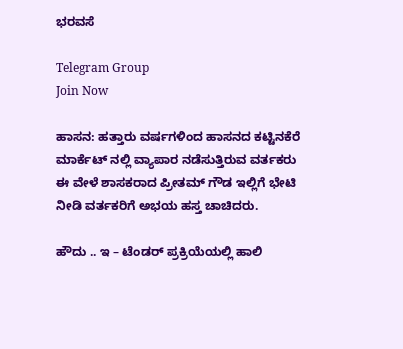ಭರವಸೆ

Telegram Group
Join Now

ಹಾಸನ: ಹತ್ತಾರು ವರ್ಷಗಳಿಂದ ಹಾಸನದ ಕಟ್ಟಿನಕೆರೆ ಮಾರ್ಕೆಟ್ ನಲ್ಲಿ ವ್ಯಾಪಾರ ನಡೆಸುತ್ತಿರುವ ವರ್ತಕರು ಈ ವೇಳೆ ಶಾಸಕರಾದ ಪ್ರೀತಮ್‌ ಗೌಡ ಇಲ್ಲಿಗೆ ಭೇಟಿ ನೀಡಿ ವರ್ತಕರಿಗೆ ಅಭಯ ಹಸ್ತ ಚಾಚಿದರು.

ಹೌದು .. ಇ – ಟೆಂಡರ್ ಪ್ರಕ್ರಿಯೆಯಲ್ಲಿ ಹಾಲಿ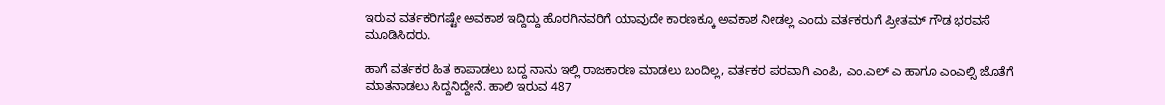ಇರುವ ವರ್ತಕರಿಗಷ್ಟೇ ಅವಕಾಶ ಇದ್ದಿದ್ದು ಹೊರಗಿನವರಿಗೆ ಯಾವುದೇ ಕಾರಣಕ್ಕೂ ಅವಕಾಶ ನೀಡಲ್ಲ ಎಂದು ವರ್ತಕರುಗೆ ಪ್ರೀತಮ್ ಗೌಡ ಭರವಸೆ ಮೂಡಿಸಿದರು.

ಹಾಗೆ ವರ್ತಕರ ಹಿತ ಕಾಪಾಡಲು ಬದ್ದ ನಾನು ಇಲ್ಲಿ ರಾಜಕಾರಣ ಮಾಡಲು ಬಂದಿಲ್ಲ, ವರ್ತಕರ ಪರವಾಗಿ ಎಂಪಿ, ಎಂ.ಎಲ್ ಎ ಹಾಗೂ ಎಂಎಲ್ಸಿ ಜೊತೆಗೆ ಮಾತನಾಡಲು ಸಿದ್ದನಿದ್ದೇನೆ. ಹಾಲಿ ಇರುವ 487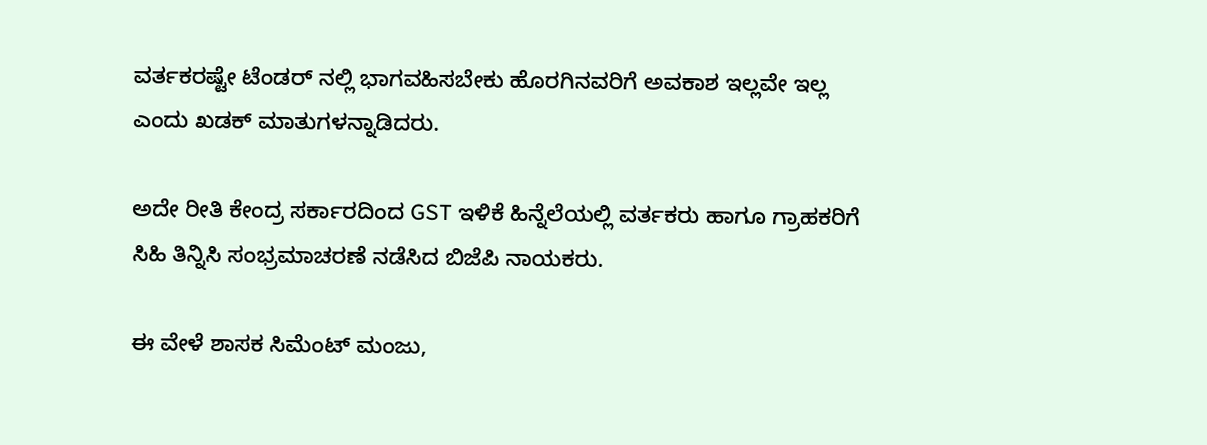ವರ್ತಕರಷ್ಟೇ ಟೆಂಡರ್ ನಲ್ಲಿ ಭಾಗವಹಿಸಬೇಕು ಹೊರಗಿನವರಿಗೆ ಅವಕಾಶ ಇಲ್ಲವೇ ಇಲ್ಲ ಎಂದು ಖಡಕ್‌ ಮಾತುಗಳನ್ನಾಡಿದರು.

ಅದೇ ರೀತಿ ಕೇಂದ್ರ ಸರ್ಕಾರದಿಂದ GST ಇಳಿಕೆ ಹಿನ್ನೆಲೆಯಲ್ಲಿ ವರ್ತಕರು ಹಾಗೂ ಗ್ರಾಹಕರಿಗೆ ಸಿಹಿ ತಿನ್ನಿಸಿ ಸಂಭ್ರಮಾಚರಣೆ ನಡೆಸಿದ ಬಿಜೆಪಿ ನಾಯಕರು.

ಈ ವೇಳೆ ಶಾಸಕ ಸಿಮೆಂಟ್ ಮಂಜು,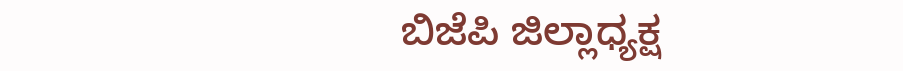ಬಿಜೆಪಿ ಜಿಲ್ಲಾಧ್ಯಕ್ಷ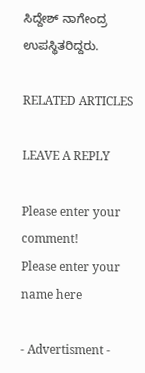ಸಿದ್ದೇಶ್ ನಾಗೇಂದ್ರ ಉಪಸ್ಥಿತರಿದ್ದರು.

RELATED ARTICLES

LEAVE A REPLY

Please enter your comment!
Please enter your name here

- Advertisment -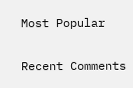Most Popular

Recent Comments